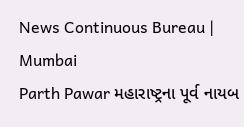News Continuous Bureau | Mumbai
Parth Pawar મહારાષ્ટ્રના પૂર્વ નાયબ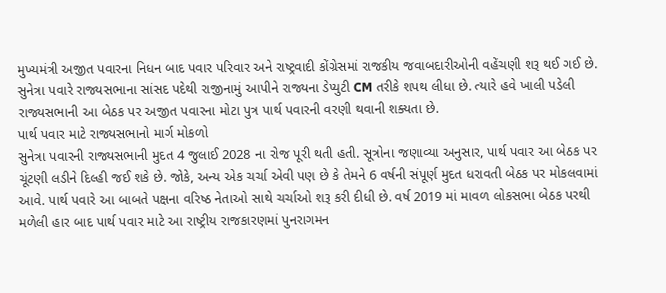મુખ્યમંત્રી અજીત પવારના નિધન બાદ પવાર પરિવાર અને રાષ્ટ્રવાદી કોંગ્રેસમાં રાજકીય જવાબદારીઓની વહેંચણી શરૂ થઈ ગઈ છે. સુનેત્રા પવારે રાજ્યસભાના સાંસદ પદેથી રાજીનામું આપીને રાજ્યના ડેપ્યુટી CM તરીકે શપથ લીધા છે. ત્યારે હવે ખાલી પડેલી રાજ્યસભાની આ બેઠક પર અજીત પવારના મોટા પુત્ર પાર્થ પવારની વરણી થવાની શક્યતા છે.
પાર્થ પવાર માટે રાજ્યસભાનો માર્ગ મોકળો
સુનેત્રા પવારની રાજ્યસભાની મુદત 4 જુલાઈ 2028 ના રોજ પૂરી થતી હતી. સૂત્રોના જણાવ્યા અનુસાર, પાર્થ પવાર આ બેઠક પર ચૂંટણી લડીને દિલ્હી જઈ શકે છે. જોકે, અન્ય એક ચર્ચા એવી પણ છે કે તેમને 6 વર્ષની સંપૂર્ણ મુદત ધરાવતી બેઠક પર મોકલવામાં આવે. પાર્થ પવારે આ બાબતે પક્ષના વરિષ્ઠ નેતાઓ સાથે ચર્ચાઓ શરૂ કરી દીધી છે. વર્ષ 2019 માં માવળ લોકસભા બેઠક પરથી મળેલી હાર બાદ પાર્થ પવાર માટે આ રાષ્ટ્રીય રાજકારણમાં પુનરાગમન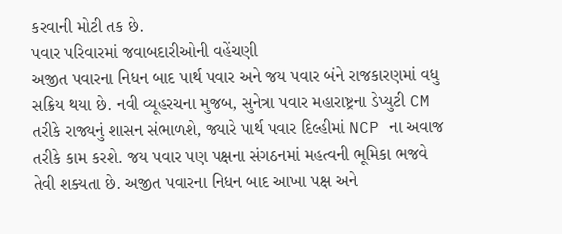કરવાની મોટી તક છે.
પવાર પરિવારમાં જવાબદારીઓની વહેંચણી
અજીત પવારના નિધન બાદ પાર્થ પવાર અને જય પવાર બંને રાજકારણમાં વધુ સક્રિય થયા છે. નવી વ્યૂહરચના મુજબ, સુનેત્રા પવાર મહારાષ્ટ્રના ડેપ્યુટી CM તરીકે રાજ્યનું શાસન સંભાળશે, જ્યારે પાર્થ પવાર દિલ્હીમાં NCP ના અવાજ તરીકે કામ કરશે. જય પવાર પણ પક્ષના સંગઠનમાં મહત્વની ભૂમિકા ભજવે તેવી શક્યતા છે. અજીત પવારના નિધન બાદ આખા પક્ષ અને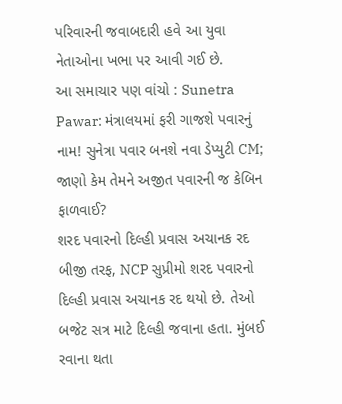પરિવારની જવાબદારી હવે આ યુવા નેતાઓના ખભા પર આવી ગઈ છે.
આ સમાચાર પણ વાંચો : Sunetra Pawar: મંત્રાલયમાં ફરી ગાજશે પવારનું નામ! સુનેત્રા પવાર બનશે નવા ડેપ્યુટી CM; જાણો કેમ તેમને અજીત પવારની જ કેબિન ફાળવાઈ?
શરદ પવારનો દિલ્હી પ્રવાસ અચાનક રદ
બીજી તરફ, NCP સુપ્રીમો શરદ પવારનો દિલ્હી પ્રવાસ અચાનક રદ થયો છે. તેઓ બજેટ સત્ર માટે દિલ્હી જવાના હતા. મુંબઈ રવાના થતા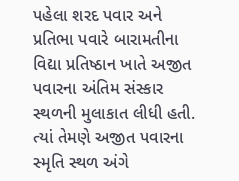પહેલા શરદ પવાર અને પ્રતિભા પવારે બારામતીના વિદ્યા પ્રતિષ્ઠાન ખાતે અજીત પવારના અંતિમ સંસ્કાર સ્થળની મુલાકાત લીધી હતી. ત્યાં તેમણે અજીત પવારના સ્મૃતિ સ્થળ અંગે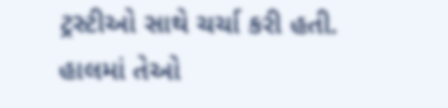ટ્રસ્ટીઓ સાથે ચર્ચા કરી હતી. હાલમાં તેઓ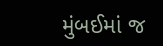મુંબઈમાં જ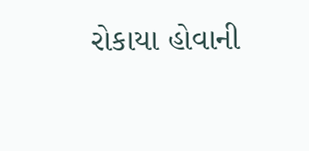રોકાયા હોવાની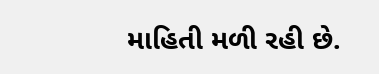માહિતી મળી રહી છે.